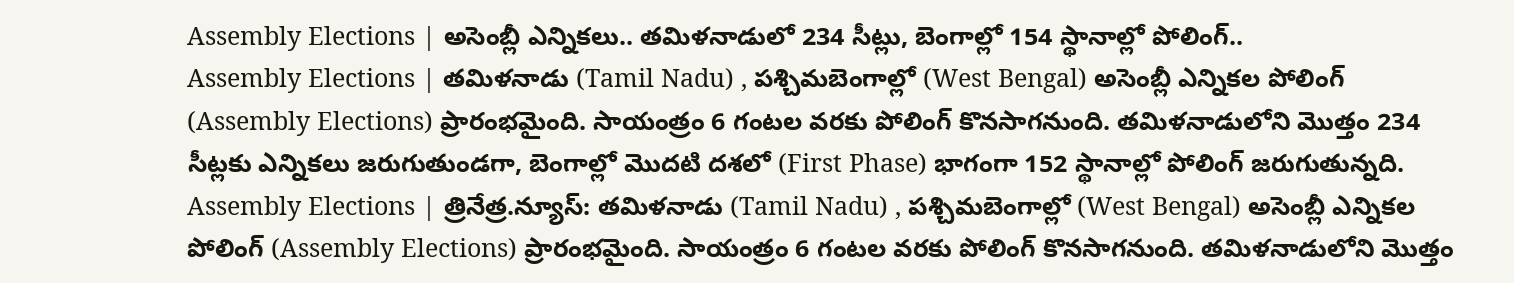Assembly Elections | అసెంబ్లీ ఎన్నికలు.. తమిళనాడులో 234 సీట్లు, బెంగాల్లో 154 స్థానాల్లో పోలింగ్..
Assembly Elections | తమిళనాడు (Tamil Nadu) , పశ్చిమబెంగాల్లో (West Bengal) అసెంబ్లీ ఎన్నికల పోలింగ్ (Assembly Elections) ప్రారంభమైంది. సాయంత్రం 6 గంటల వరకు పోలింగ్ కొనసాగనుంది. తమిళనాడులోని మొత్తం 234 సీట్లకు ఎన్నికలు జరుగుతుండగా, బెంగాల్లో మొదటి దశలో (First Phase) భాగంగా 152 స్థానాల్లో పోలింగ్ జరుగుతున్నది.
Assembly Elections | త్రినేత్ర.న్యూస్: తమిళనాడు (Tamil Nadu) , పశ్చిమబెంగాల్లో (West Bengal) అసెంబ్లీ ఎన్నికల పోలింగ్ (Assembly Elections) ప్రారంభమైంది. సాయంత్రం 6 గంటల వరకు పోలింగ్ కొనసాగనుంది. తమిళనాడులోని మొత్తం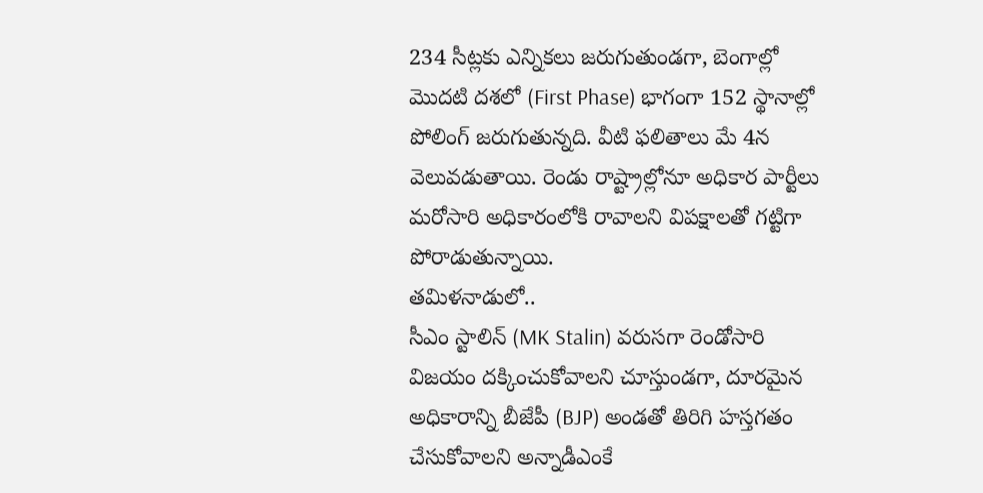234 సీట్లకు ఎన్నికలు జరుగుతుండగా, బెంగాల్లో మొదటి దశలో (First Phase) భాగంగా 152 స్థానాల్లో పోలింగ్ జరుగుతున్నది. వీటి ఫలితాలు మే 4న వెలువడుతాయి. రెండు రాష్ట్రాల్లోనూ అధికార పార్టీలు మరోసారి అధికారంలోకి రావాలని విపక్షాలతో గట్టిగా పోరాడుతున్నాయి.
తమిళనాడులో..
సీఎం స్టాలిన్ (MK Stalin) వరుసగా రెండోసారి విజయం దక్కించుకోవాలని చూస్తుండగా, దూరమైన అధికారాన్ని బీజేపీ (BJP) అండతో తిరిగి హస్తగతం చేసుకోవాలని అన్నాడీఎంకే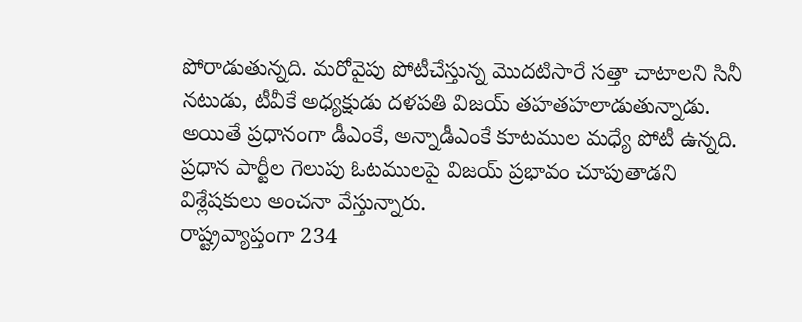పోరాడుతున్నది. మరోవైపు పోటీచేస్తున్న మొదటిసారే సత్తా చాటాలని సినీ నటుడు, టీవీకే అధ్యక్షుడు దళపతి విజయ్ తహతహలాడుతున్నాడు. అయితే ప్రధానంగా డీఎంకే, అన్నాడీఎంకే కూటముల మధ్యే పోటీ ఉన్నది. ప్రధాన పార్టీల గెలుపు ఓటములపై విజయ్ ప్రభావం చూపుతాడని విశ్లేషకులు అంచనా వేస్తున్నారు.
రాష్ట్రవ్యాప్తంగా 234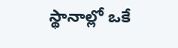స్థానాల్లో ఒకే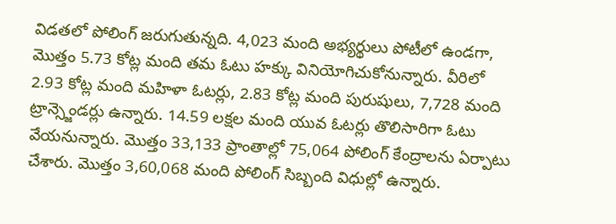విడతలో పోలింగ్ జరుగుతున్నది. 4,023 మంది అభ్యర్థులు పోటీలో ఉండగా, మొత్తం 5.73 కోట్ల మంది తమ ఓటు హక్కు వినియోగిచుకోనున్నారు. వీరిలో 2.93 కోట్ల మంది మహిళా ఓటర్లు, 2.83 కోట్ల మంది పురుషులు, 7,728 మంది ట్రాన్స్జెండర్లు ఉన్నారు. 14.59 లక్షల మంది యువ ఓటర్లు తొలిసారిగా ఓటు వేయనున్నారు. మొత్తం 33,133 ప్రాంతాల్లో 75,064 పోలింగ్ కేంద్రాలను ఏర్పాటు చేశారు. మొత్తం 3,60,068 మంది పోలింగ్ సిబ్బంది విధుల్లో ఉన్నారు.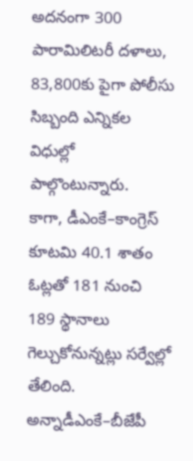అదనంగా 300 పారామిలిటరీ దళాలు, 83,800కు పైగా పోలీసు సిబ్బంది ఎన్నికల విధుల్లో పాల్గొంటున్నారు.
కాగా, డీఎంకే–కాంగ్రెస్ కూటమి 40.1 శాతం ఓట్లతో 181 నుంచి 189 స్థానాలు గెల్చుకోనున్నట్లు సర్వేల్లో తేలింది. అన్నాడీఎంకే–బీజేపీ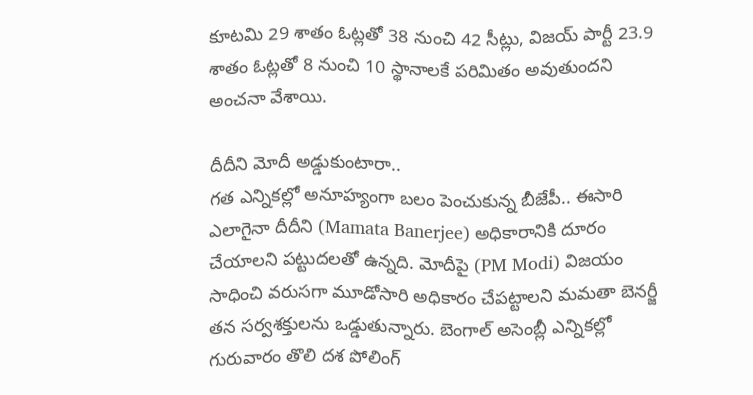కూటమి 29 శాతం ఓట్లతో 38 నుంచి 42 సీట్లు, విజయ్ పార్టీ 23.9 శాతం ఓట్లతో 8 నుంచి 10 స్థానాలకే పరిమితం అవుతుందని అంచనా వేశాయి.

దీదీని మోదీ అడ్డుకుంటారా..
గత ఎన్నికల్లో అనూహ్యంగా బలం పెంచుకున్న బీజేపీ.. ఈసారి ఎలాగైనా దీదీని (Mamata Banerjee) అధికారానికి దూరం చేయాలని పట్టుదలతో ఉన్నది. మోదీపై (PM Modi) విజయం సాధించి వరుసగా మూడోసారి అధికారం చేపట్టాలని మమతా బెనర్జీ తన సర్వశక్తులను ఒడ్డుతున్నారు. బెంగాల్ అసెంబ్లీ ఎన్నికల్లో గురువారం తొలి దశ పోలింగ్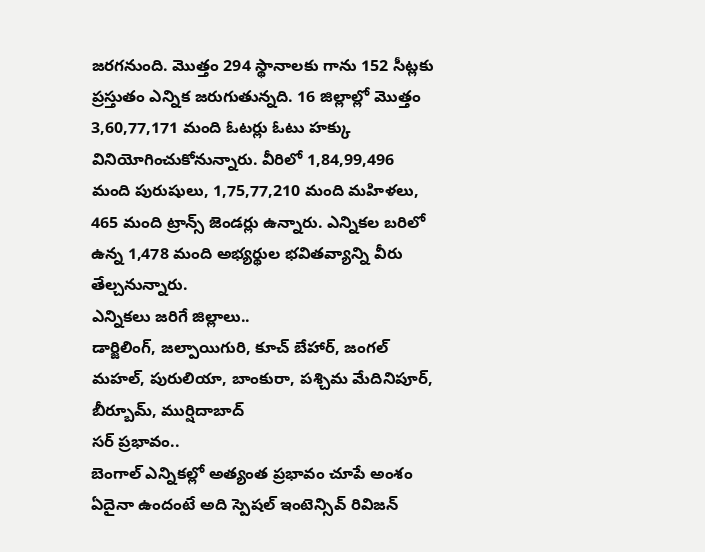జరగనుంది. మొత్తం 294 స్థానాలకు గాను 152 సీట్లకు ప్రస్తుతం ఎన్నిక జరుగుతున్నది. 16 జిల్లాల్లో మొత్తం 3,60,77,171 మంది ఓటర్లు ఓటు హక్కు వినియోగించుకోనున్నారు. వీరిలో 1,84,99,496 మంది పురుషులు, 1,75,77,210 మంది మహిళలు, 465 మంది ట్రాన్స్ జెండర్లు ఉన్నారు. ఎన్నికల బరిలో ఉన్న 1,478 మంది అభ్యర్థుల భవితవ్యాన్ని వీరు తేల్చనున్నారు.
ఎన్నికలు జరిగే జిల్లాలు..
డార్జిలింగ్, జల్పాయిగురి, కూచ్ బేహార్, జంగల్ మహల్, పురులియా, బాంకురా, పశ్చిమ మేదినిపూర్, బీర్బూమ్, ముర్షిదాబాద్
సర్ ప్రభావం..
బెంగాల్ ఎన్నికల్లో అత్యంత ప్రభావం చూపే అంశం ఏదైనా ఉందంటే అది స్పెషల్ ఇంటెన్సివ్ రివిజన్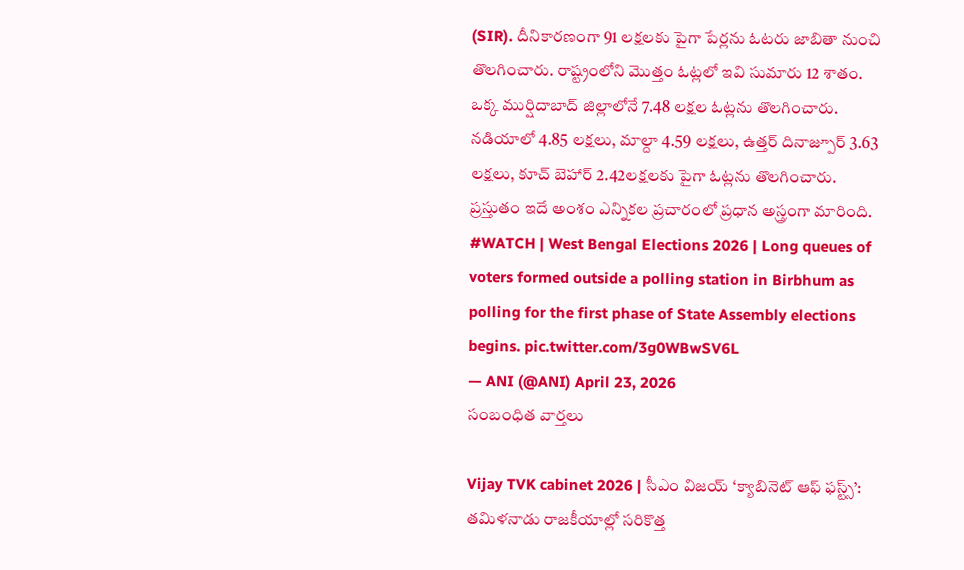(SIR). దీనికారణంగా 91 లక్షలకు పైగా పేర్లను ఓటరు జాబితా నుంచి తొలగించారు. రాష్ట్రంలోని మొత్తం ఓట్లలో ఇవి సుమారు 12 శాతం. ఒక్క ముర్షిదాబాద్ జిల్లాలోనే 7.48 లక్షల ఓట్లను తొలగించారు. నడియాలో 4.85 లక్షలు, మాల్దా 4.59 లక్షలు, ఉత్తర్ దినాజ్పూర్ 3.63 లక్షలు, కూచ్ బెహార్ 2.42లక్షలకు పైగా ఓట్లను తొలగించారు. ప్రస్తుతం ఇదే అంశం ఎన్నికల ప్రచారంలో ప్రధాన అస్త్రంగా మారింది.
#WATCH | West Bengal Elections 2026 | Long queues of voters formed outside a polling station in Birbhum as polling for the first phase of State Assembly elections begins. pic.twitter.com/3g0WBwSV6L
— ANI (@ANI) April 23, 2026
సంబంధిత వార్తలు

Vijay TVK cabinet 2026 | సీఎం విజయ్ ‘క్యాబినెట్ ఆఫ్ ఫస్ట్స్’: తమిళనాడు రాజకీయాల్లో సరికొత్త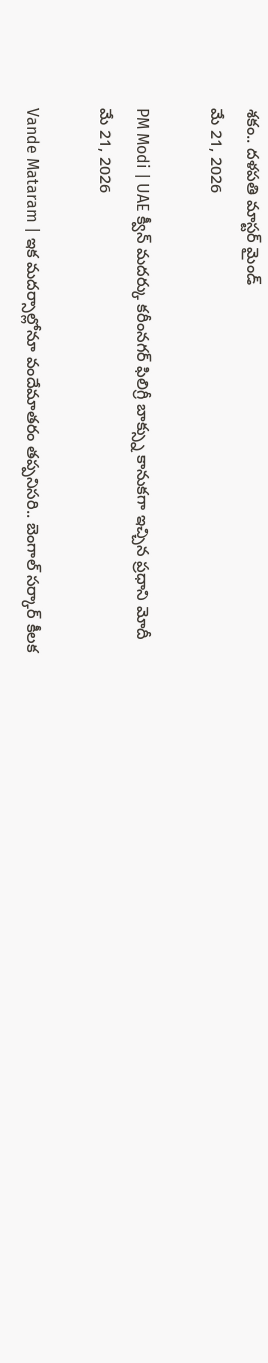శకం.. దళపతి మాస్టర్ మైండ్
మే 21, 2026

PM Modi | UAE క్వీన్ మదర్కు కరీంనగర్ ఫిలిగ్రీ బాక్స్ను కానుకగా ఇచ్చిన ప్రధాని మోదీ
మే 21, 2026

Vande Mataram | ఇక మదర్సాల్లోనూ వందేమాతరం తప్పనిసరి.. బెంగాల్ సర్కార్ కీలక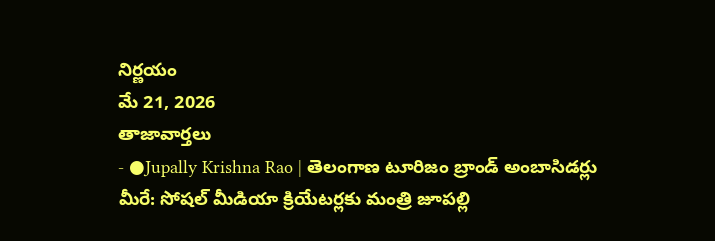నిర్ణయం
మే 21, 2026
తాజావార్తలు
- ●Jupally Krishna Rao | తెలంగాణ టూరిజం బ్రాండ్ అంబాసిడర్లు మీరే: సోషల్ మీడియా క్రియేటర్లకు మంత్రి జూపల్లి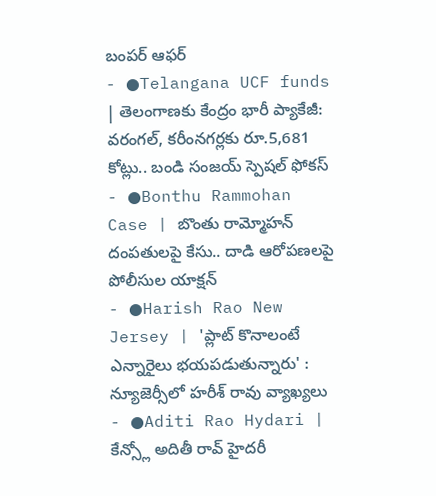బంపర్ ఆఫర్
- ●Telangana UCF funds | తెలంగాణకు కేంద్రం భారీ ప్యాకేజీ: వరంగల్, కరీంనగర్లకు రూ.5,681 కోట్లు.. బండి సంజయ్ స్పెషల్ ఫోకస్
- ●Bonthu Rammohan Case | బొంతు రామ్మోహన్ దంపతులపై కేసు.. దాడి ఆరోపణలపై పోలీసుల యాక్షన్
- ●Harish Rao New Jersey | 'ప్లాట్ కొనాలంటే ఎన్నారైలు భయపడుతున్నారు' : న్యూజెర్సీలో హరీశ్ రావు వ్యాఖ్యలు
- ●Aditi Rao Hydari | కేన్స్లో అదితీ రావ్ హైదరీ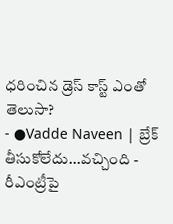ధరించిన డ్రెస్ కాస్ట్ ఎంతో తెలుసా?
- ●Vadde Naveen | బ్రేక్ తీసుకోలేదు...వచ్చింది - రీఎంట్రీపై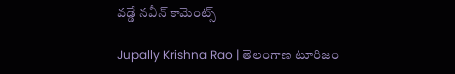వడ్డే నవీన్ కామెంట్స్

Jupally Krishna Rao | తెలంగాణ టూరిజం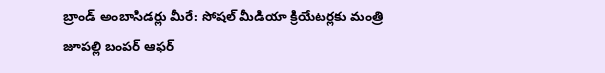బ్రాండ్ అంబాసిడర్లు మీరే: సోషల్ మీడియా క్రియేటర్లకు మంత్రి జూపల్లి బంపర్ ఆఫర్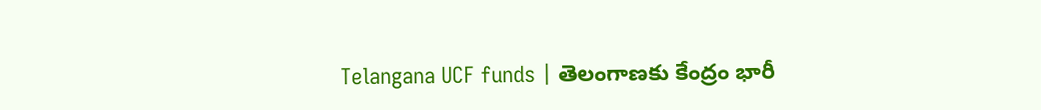Telangana UCF funds | తెలంగాణకు కేంద్రం భారీ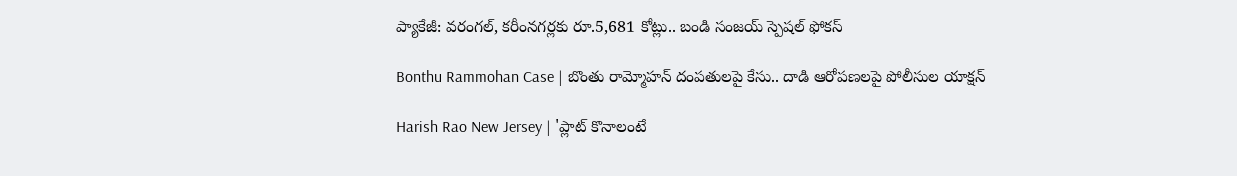ప్యాకేజీ: వరంగల్, కరీంనగర్లకు రూ.5,681 కోట్లు.. బండి సంజయ్ స్పెషల్ ఫోకస్

Bonthu Rammohan Case | బొంతు రామ్మోహన్ దంపతులపై కేసు.. దాడి ఆరోపణలపై పోలీసుల యాక్షన్

Harish Rao New Jersey | 'ప్లాట్ కొనాలంటే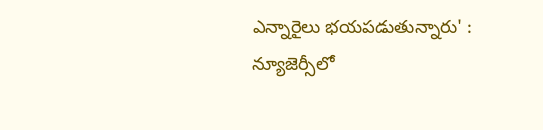ఎన్నారైలు భయపడుతున్నారు' : న్యూజెర్సీలో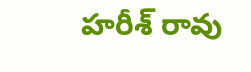హరీశ్ రావు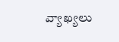వ్యాఖ్యలు